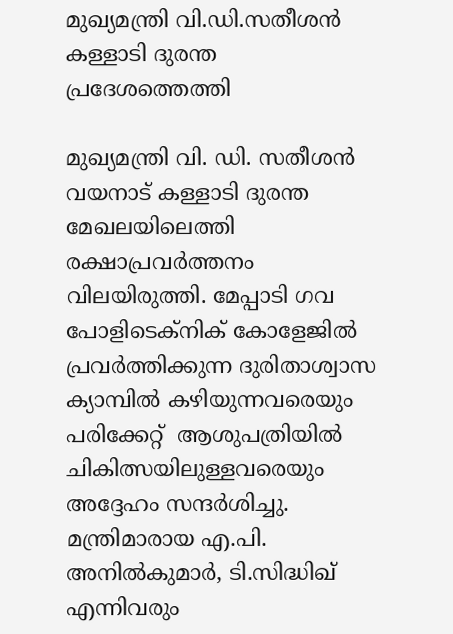മുഖ്യമന്ത്രി വി.ഡി.സതീശൻ കള്ളാടി ദുരന്ത പ്രദേശത്തെത്തി

മുഖ്യമന്ത്രി വി. ഡി. സതീശൻ വയനാട് കള്ളാടി ദുരന്ത മേഖലയിലെത്തി രക്ഷാപ്രവർത്തനം വിലയിരുത്തി. മേപ്പാടി ഗവ പോളിടെക്നിക് കോളേജിൽ പ്രവർത്തിക്കുന്ന ദുരിതാശ്വാസ ക്യാമ്പിൽ കഴിയുന്നവരെയും പരിക്കേറ്റ്  ആശുപത്രിയിൽ ചികിത്സയിലുള്ളവരെയും അദ്ദേഹം സന്ദർശിച്ചു. മന്ത്രിമാരായ എ.പി. അനിൽകുമാർ, ടി.സിദ്ധിഖ് എന്നിവരും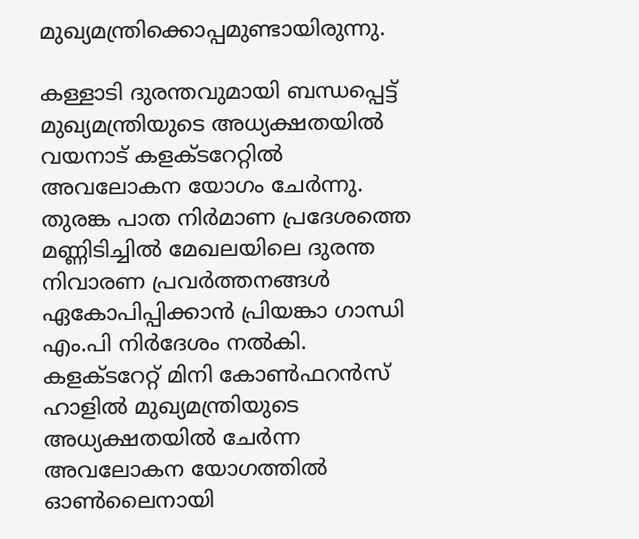മുഖ്യമന്ത്രിക്കൊപ്പമുണ്ടായിരുന്നു.

കള്ളാടി ദുരന്തവുമായി ബന്ധപ്പെട്ട് മുഖ്യമന്ത്രിയുടെ അധ്യക്ഷതയിൽ വയനാട് കളക്ടറേറ്റിൽ അവലോകന യോഗം ചേർന്നു. തുരങ്ക പാത നിർമാണ പ്രദേശത്തെ മണ്ണിടിച്ചില്‍ മേഖലയിലെ ദുരന്ത നിവാരണ പ്രവർത്തനങ്ങൾ ഏകോപിപ്പിക്കാൻ പ്രിയങ്കാ ഗാന്ധി എം.പി നിർദേശം നൽകി. കളക്ടറേറ്റ് മിനി കോൺഫറൻസ് ഹാളിൽ മുഖ്യമന്ത്രിയുടെ അധ്യക്ഷതയിൽ ചേർന്ന അവലോകന യോഗത്തിൽ ഓണ്‍ലൈനായി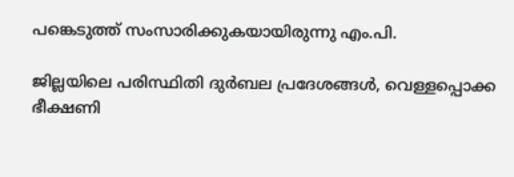പങ്കെടുത്ത് സംസാരിക്കുകയായിരുന്നു എം.പി.

ജില്ലയിലെ പരിസ്ഥിതി ദുർബല പ്രദേശങ്ങൾ, വെള്ളപ്പൊക്ക ഭീക്ഷണി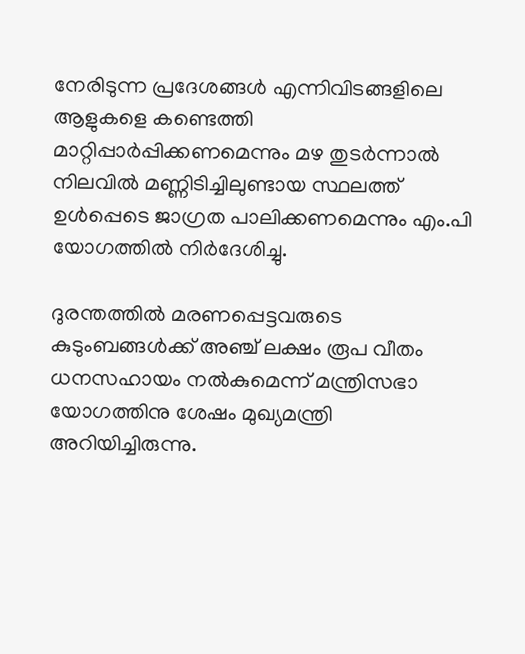നേരിടുന്ന പ്രദേശങ്ങൾ എന്നിവിടങ്ങളിലെ ആളുകളെ കണ്ടെത്തി മാറ്റിപ്പാർപ്പിക്കണമെന്നും മഴ തുടര്‍ന്നാല്‍ നിലവിൽ മണ്ണിടിച്ചിലുണ്ടായ സ്ഥലത്ത് ഉൾപ്പെടെ ജാഗ്രത പാലിക്കണമെന്നും എം.പി യോഗത്തില്‍ നിർദേശിച്ചു.

ദുരന്തത്തിൽ മരണപ്പെട്ടവരുടെ  കുടുംബങ്ങൾക്ക് അഞ്ച് ലക്ഷം രൂപ വീതം ധനസഹായം നൽകുമെന്ന് മന്ത്രിസഭാ യോഗത്തിനു ശേഷം മുഖ്യമന്ത്രി അറിയിച്ചിരുന്നു.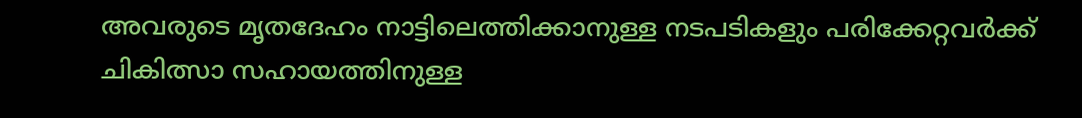അവരുടെ മൃതദേഹം നാട്ടിലെത്തിക്കാനുള്ള നടപടികളും പരിക്കേറ്റവർക്ക് ചികിത്സാ സഹായത്തിനുള്ള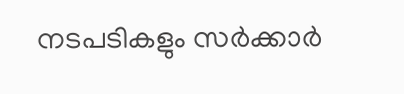നടപടികളും സർക്കാർ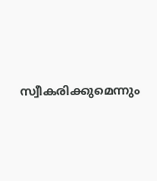സ്വീകരിക്കുമെന്നും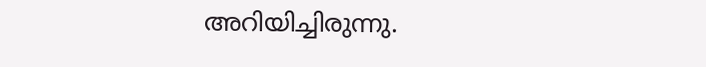അറിയിച്ചിരുന്നു.